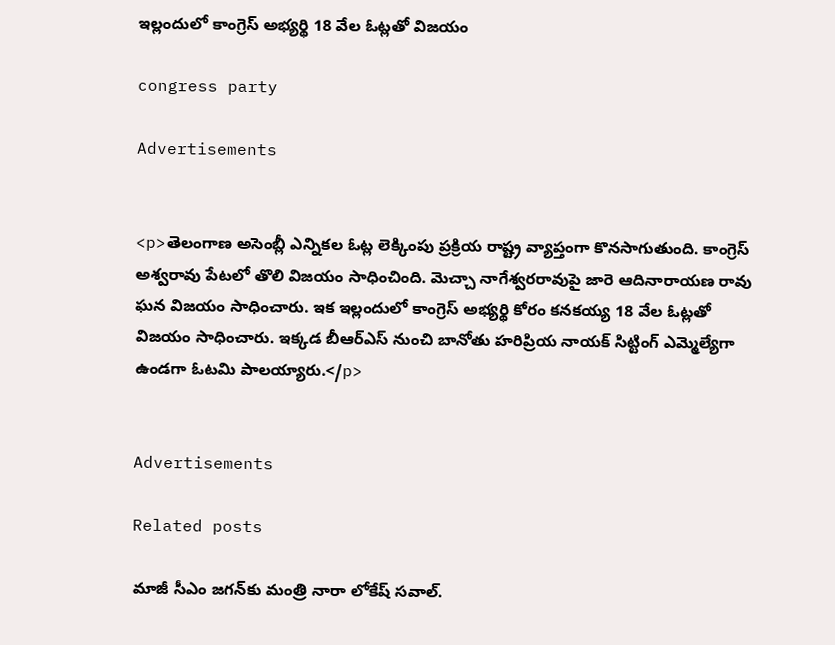ఇల్లందులో కాంగ్రెస్ అభ్యర్థి 18 వేల ఓట్లతో విజయం

congress party

Advertisements


<p>తెలంగాణ అసెంబ్లీ ఎన్నికల ఓట్ల లెక్కింపు ప్రక్రియ రాష్ట్ర వ్యాప్తంగా కొనసాగుతుంది. కాంగ్రెస్ అశ్వరావు పేటలో తొలి విజయం సాధించింది. మెచ్చా నాగేశ్వరరావుపై జారె ఆదినారాయణ రావు ఘన విజయం సాధించారు. ఇక ఇల్లందులో కాంగ్రెస్ అభ్యర్థి కోరం కనకయ్య 18 వేల ఓట్లతో విజయం సాధించారు. ఇక్కడ బీఆర్ఎస్ నుంచి బానోతు హరిప్రియ నాయక్ సిట్టింగ్ ఎమ్మెల్యేగా ఉండగా ఓటమి పాలయ్యారు.</p>


Advertisements

Related posts

మాజీ సీఎం జగన్‍కు మంత్రి నారా లోకేష్ సవాల్.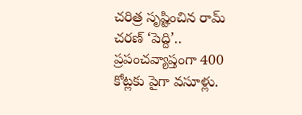చరిత్ర సృష్టించిన రామ్ చరణ్ ‘పెద్ది’.. ప్రపంచవ్యాప్తంగా 400 కోట్లకు పైగా వసూళ్లు.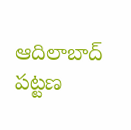ఆదిలాబాద్ పట్టణ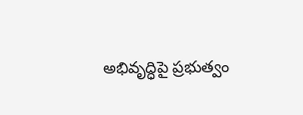అభివృద్ధిపై ప్రభుత్వం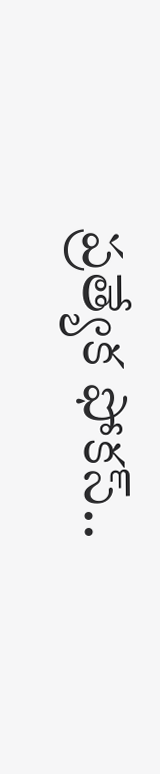ప్రత్యేక ఫోకస్..